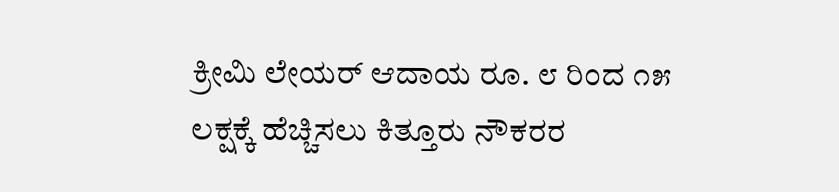ಕ್ರೀಮಿ ಲೇಯರ್ ಆದಾಯ ರೂ. ೮ ರಿಂದ ೧೫ ಲಕ್ಷಕ್ಕೆ ಹೆಚ್ಚಿಸಲು ಕಿತ್ತೂರು ನೌಕರರ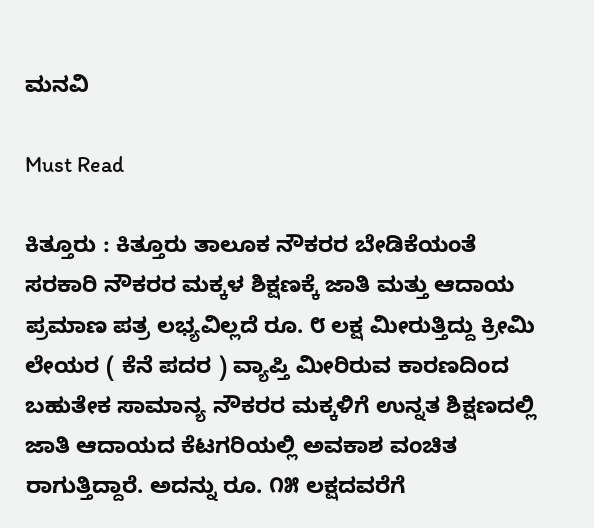ಮನವಿ

Must Read

ಕಿತ್ತೂರು : ಕಿತ್ತೂರು ತಾಲೂಕ ನೌಕರರ ಬೇಡಿಕೆಯಂತೆ ಸರಕಾರಿ ನೌಕರರ ಮಕ್ಕಳ ಶಿಕ್ಷಣಕ್ಕೆ ಜಾತಿ ಮತ್ತು ಆದಾಯ ಪ್ರಮಾಣ ಪತ್ರ ಲಭ್ಯವಿಲ್ಲದೆ ರೂ. ೮ ಲಕ್ಷ ಮೀರುತ್ತಿದ್ದು ಕ್ರೀಮಿ ಲೇಯರ ( ಕೆನೆ ಪದರ ) ವ್ಯಾಪ್ತಿ ಮೀರಿರುವ ಕಾರಣದಿಂದ ಬಹುತೇಕ ಸಾಮಾನ್ಯ ನೌಕರರ ಮಕ್ಕಳಿಗೆ ಉನ್ನತ ಶಿಕ್ಷಣದಲ್ಲಿ ಜಾತಿ ಆದಾಯದ ಕೆಟಗರಿಯಲ್ಲಿ ಅವಕಾಶ ವಂಚಿತ ರಾಗುತ್ತಿದ್ದಾರೆ. ಅದನ್ನು ರೂ. ೧೫ ಲಕ್ಷದವರೆಗೆ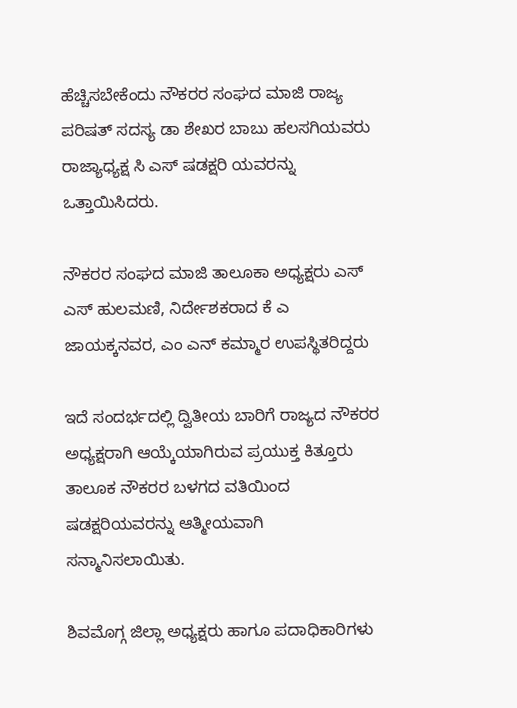ಹೆಚ್ಚಿಸಬೇಕೆಂದು ನೌಕರರ ಸಂಘದ ಮಾಜಿ ರಾಜ್ಯ ಪರಿಷತ್ ಸದಸ್ಯ ಡಾ ಶೇಖರ ಬಾಬು ಹಲಸಗಿಯವರು ರಾಜ್ಯಾಧ್ಯಕ್ಷ ಸಿ ಎಸ್ ಷಡಕ್ಷರಿ ಯವರನ್ನು ಒತ್ತಾಯಿಸಿದರು.

ನೌಕರರ ಸಂಘದ ಮಾಜಿ ತಾಲೂಕಾ ಅಧ್ಯಕ್ಷರು ಎಸ್ ಎಸ್ ಹುಲಮಣಿ, ನಿರ್ದೇಶಕರಾದ ಕೆ ಎ ಜಾಯಕ್ಕನವರ, ಎಂ ಎನ್ ಕಮ್ಮಾರ ಉಪಸ್ಥಿತರಿದ್ದರು

ಇದೆ ಸಂದರ್ಭದಲ್ಲಿ ದ್ವಿತೀಯ ಬಾರಿಗೆ ರಾಜ್ಯದ ನೌಕರರ ಅಧ್ಯಕ್ಷರಾಗಿ ಆಯ್ಕೆಯಾಗಿರುವ ಪ್ರಯುಕ್ತ ಕಿತ್ತೂರು ತಾಲೂಕ ನೌಕರರ ಬಳಗದ ವತಿಯಿಂದ ಷಡಕ್ಷರಿಯವರನ್ನು ಆತ್ಮೀಯವಾಗಿ ಸನ್ಮಾನಿಸಲಾಯಿತು.

ಶಿವಮೊಗ್ಗ ಜಿಲ್ಲಾ ಅಧ್ಯಕ್ಷರು ಹಾಗೂ ಪದಾಧಿಕಾರಿಗಳು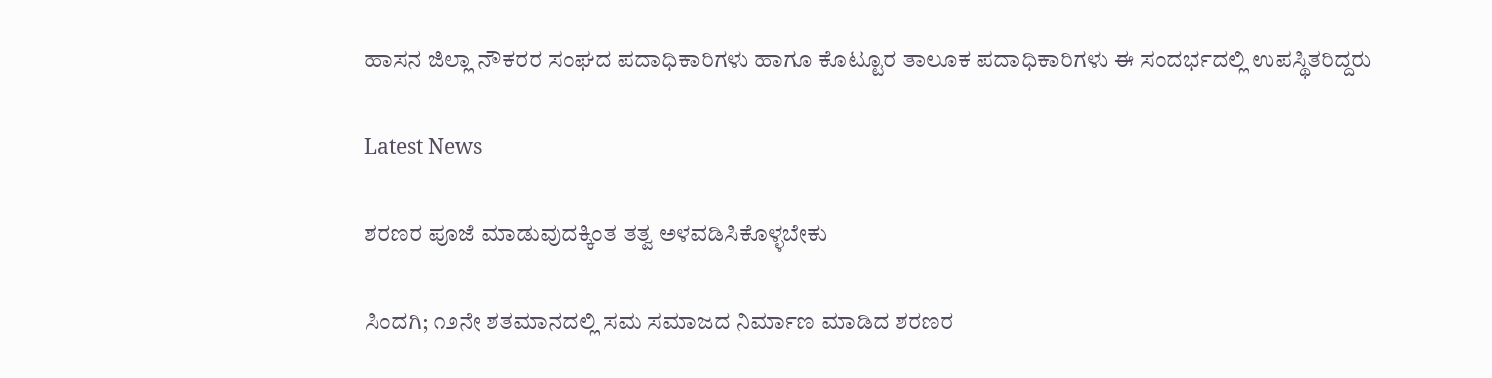ಹಾಸನ ಜಿಲ್ಲಾ ನೌಕರರ ಸಂಘದ ಪದಾಧಿಕಾರಿಗಳು ಹಾಗೂ ಕೊಟ್ಟೂರ ತಾಲೂಕ ಪದಾಧಿಕಾರಿಗಳು ಈ ಸಂದರ್ಭದಲ್ಲಿ ಉಪಸ್ಥಿತರಿದ್ದರು

Latest News

ಶರಣರ ಪೂಜೆ ಮಾಡುವುದಕ್ಕಿಂತ ತತ್ವ ಅಳವಡಿಸಿಕೊಳ್ಳಬೇಕು

ಸಿಂದಗಿ; ೧೨ನೇ ಶತಮಾನದಲ್ಲಿ ಸಮ ಸಮಾಜದ ನಿರ್ಮಾಣ ಮಾಡಿದ ಶರಣರ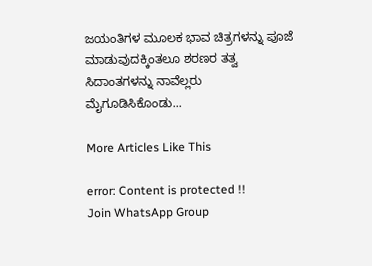ಜಯಂತಿಗಳ ಮೂಲಕ ಭಾವ ಚಿತ್ರಗಳನ್ನು ಪೂಜೆ ಮಾಡುವುದಕ್ಕಿಂತಲೂ ಶರಣರ ತತ್ವ ಸಿದಾಂತಗಳನ್ನು ನಾವೆಲ್ಲರು ಮೈಗೂಡಿಸಿಕೊಂಡು...

More Articles Like This

error: Content is protected !!
Join WhatsApp Group